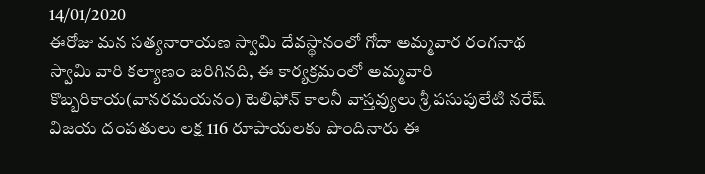14/01/2020
ఈరోజు మన సత్యనారాయణ స్వామి దేవస్థానంలో గోదా అమ్మవార రంగనాథ స్వామి వారి కల్యాణం జరిగినది, ఈ కార్యక్రమంలో అమ్మవారి కొబ్బరికాయ(వానరమయనం) టెలిఫోన్ కాలనీ వాస్తవ్యులు శ్రీ పసుపులేటి నరేష్ విజయ దంపతులు లక్ష 116 రూపాయలకు పొందినారు ఈ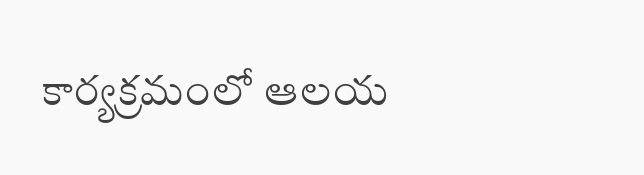కార్యక్రమంలో ఆలయ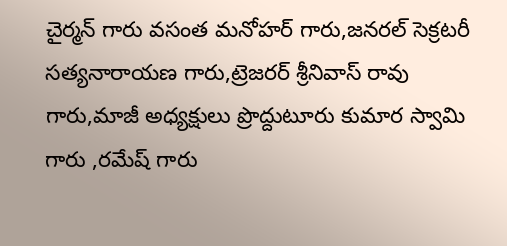చైర్మన్ గారు వసంత మనోహర్ గారు,జనరల్ సెక్రటరీ సత్యనారాయణ గారు,ట్రెజరర్ శ్రీనివాస్ రావు గారు,మాజీ అధ్యక్షులు ప్రొద్దుటూరు కుమార స్వామి గారు ,రమేష్ గారు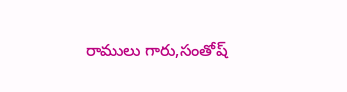రాములు గారు,సంతోష్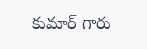కుమార్ గారు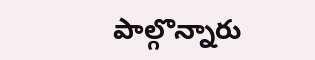పాల్గొన్నారు